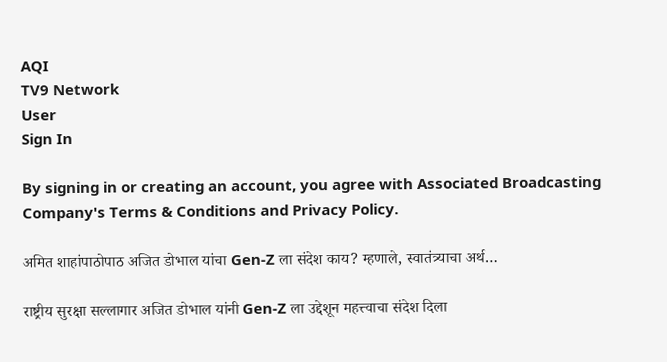AQI
TV9 Network
User
Sign In

By signing in or creating an account, you agree with Associated Broadcasting Company's Terms & Conditions and Privacy Policy.

अमित शाहांपाठोपाठ अजित डोभाल यांचा Gen-Z ला संदेश काय? म्हणाले, स्वातंत्र्याचा अर्थ…

राष्ट्रीय सुरक्षा सल्लागार अजित डोभाल यांनी Gen-Z ला उद्देशून महत्त्वाचा संदेश दिला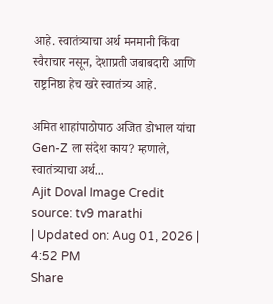आहे. स्वातंत्र्याचा अर्थ मनमानी किंवा स्वैराचार नसून, देशाप्रती जबाबदारी आणि राष्ट्रनिष्ठा हेच खरे स्वातंत्र्य आहे.

अमित शाहांपाठोपाठ अजित डोभाल यांचा Gen-Z ला संदेश काय? म्हणाले, स्वातंत्र्याचा अर्थ...
Ajit Doval Image Credit source: tv9 marathi
| Updated on: Aug 01, 2026 | 4:52 PM
Share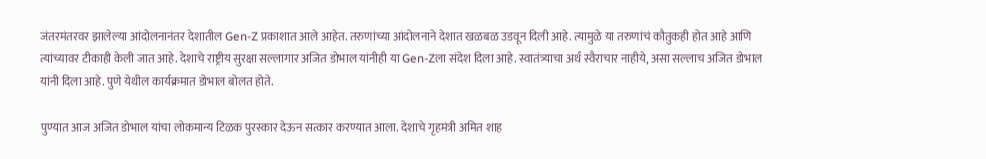जंतरमंतरवर झालेल्या आंदोलनानंतर देशातील Gen-Z प्रकाशात आले आहेत. तरुणांच्या आंदोलनाने देशात खळबळ उडवून दिली आहे. त्यामुळे या तरुणांचं कौतुकही होत आहे आणि त्यांच्यावर टीकाही केली जात आहे. देशाचे राष्ट्रीय सुरक्षा सल्लागार अजित डोभाल यांनीही या Gen-Zला संदेश दिला आहे. स्वातंत्र्याचा अर्थ स्वैराचार नाहीये, असा सल्लाच अजित डोभाल यांनी दिला आहे. पुणे येथील कार्यक्रमात डोभाल बोलत होते.

पुण्यात आज अजित डोभाल यांचा लोकमान्य टिळक पुरस्कार देऊन सत्कार करण्यात आला. देशाचे गृहमंत्री अमित शाह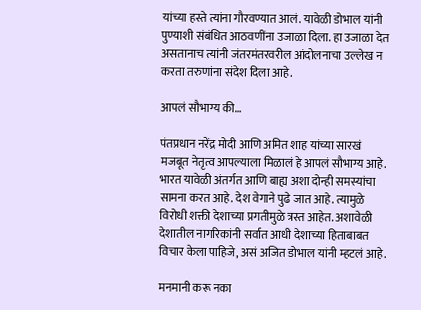यांच्या हस्ते त्यांना गौरवण्यात आलं. यावेळी डोभाल यांनी पुण्याशी संबंधित आठवणींना उजाळा दिला. हा उजाळा देत असतानाच त्यांनी जंतरमंतरवरील आंदोलनाचा उल्लेख न करता तरुणांना संदेश दिला आहे.

आपलं सौभाग्य की…

पंतप्रधान नरेंद्र मोदी आणि अमित शाह यांच्या सारखं मजबूत नेतृत्व आपल्याला मिळालं हे आपलं सौभाग्य आहे. भारत यावेळी अंतर्गत आणि बाह्य अशा दोन्ही समस्यांचा सामना करत आहे. देश वेगाने पुढे जात आहे. त्यामुळे विरोधी शक्ती देशाच्या प्रगतीमुळे त्रस्त आहेत. अशावेळी देशातील नागरिकांनी सर्वात आधी देशाच्या हिताबाबत विचार केला पाहिजे, असं अजित डोभाल यांनी म्हटलं आहे.

मनमानी करू नका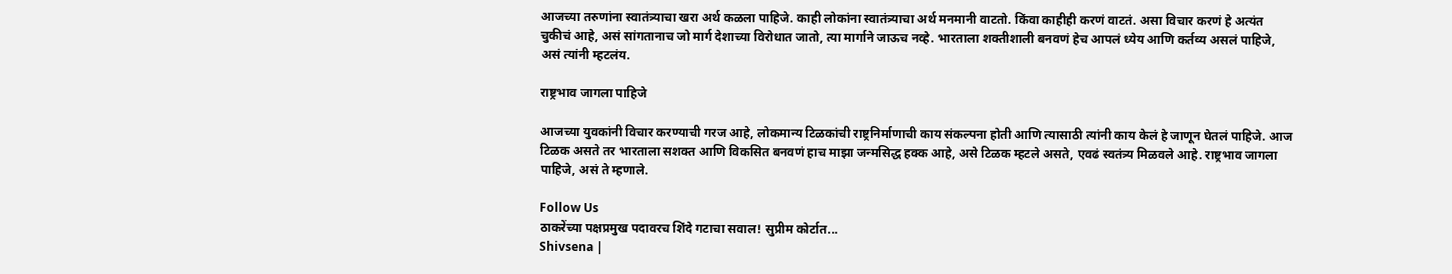आजच्या तरुणांना स्वातंत्र्याचा खरा अर्थ कळला पाहिजे. काही लोकांना स्वातंत्र्याचा अर्थ मनमानी वाटतो. किंवा काहीही करणं वाटतं. असा विचार करणं हे अत्यंत चुकीचं आहे, असं सांगतानाच जो मार्ग देशाच्या विरोधात जातो, त्या मार्गाने जाऊच नव्हे. भारताला शक्तीशाली बनवणं हेच आपलं ध्येय आणि कर्तव्य असलं पाहिजे, असं त्यांनी म्हटलंय.

राष्ट्रभाव जागला पाहिजे

आजच्या युवकांनी विचार करण्याची गरज आहे, लोकमान्य टिळकांची राष्ट्रनिर्माणाची काय संकल्पना होती आणि त्यासाठी त्यांनी काय केलं हे जाणून घेतलं पाहिजे. आज टिळक असते तर भारताला सशक्त आणि विकसित बनवणं हाच माझा जन्मसिद्ध हक्क आहे, असे टिळक म्हटले असते, एवढं स्वतंत्र्य मिळवले आहे. राष्ट्रभाव जागला पाहिजे, असं ते म्हणाले.

Follow Us
ठाकरेंच्या पक्षप्रमुख पदावरच शिंदे गटाचा सवाल! सुप्रीम कोर्टात...
Shivsena |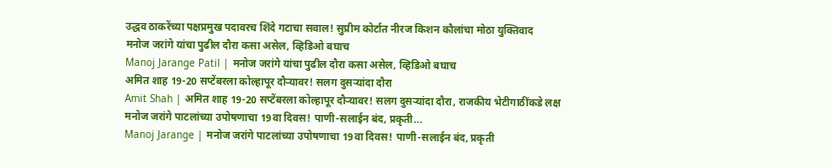उद्धव ठाकरेंच्या पक्षप्रमुख पदावरच शिंदे गटाचा सवाल! सुप्रीम कोर्टात नीरज किशन कौलांचा मोठा युक्तिवाद
मनोज जरांगे यांचा पुढील दौरा कसा असेल, व्हिडिओ बघाच
Manoj Jarange Patil | मनोज जरांगे यांचा पुढील दौरा कसा असेल, व्हिडिओ बघाच
अमित शाह 19-20 सप्टेंबरला कोल्हापूर दौऱ्यावर! सलग दुसऱ्यांदा दौरा
Amit Shah | अमित शाह 19-20 सप्टेंबरला कोल्हापूर दौऱ्यावर! सलग दुसऱ्यांदा दौरा, राजकीय भेटीगाठींकडे लक्ष
मनोज जरांगे पाटलांच्या उपोषणाचा 19वा दिवस! पाणी-सलाईन बंद, प्रकृती...
Manoj Jarange | मनोज जरांगे पाटलांच्या उपोषणाचा 19वा दिवस! पाणी-सलाईन बंद, प्रकृती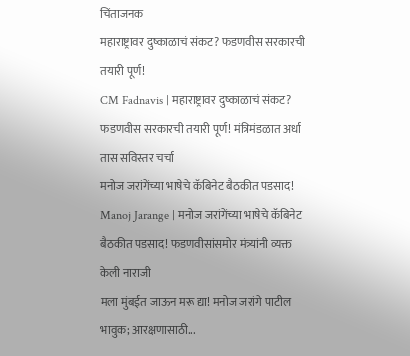चिंताजनक
महाराष्ट्रावर दुष्काळाचं संकट? फडणवीस सरकारची तयारी पूर्ण!
CM Fadnavis | महाराष्ट्रावर दुष्काळाचं संकट? फडणवीस सरकारची तयारी पूर्ण! मंत्रिमंडळात अर्धा तास सविस्तर चर्चा
मनोज जरांगेंच्या भाषेचे कॅबिनेट बैठकीत पडसाद!
Manoj Jarange | मनोज जरांगेंच्या भाषेचे कॅबिनेट बैठकीत पडसाद! फडणवीसांसमोर मंत्र्यांनी व्यक्त केली नाराजी
मला मुंबईत जाऊन मरू द्या! मनोज जरांगे पाटील भावुक; आरक्षणासाठी...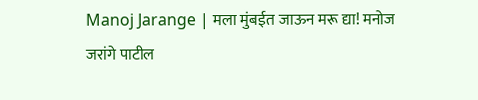Manoj Jarange | मला मुंबईत जाऊन मरू द्या! मनोज जरांगे पाटील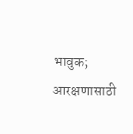भावुक; आरक्षणासाठी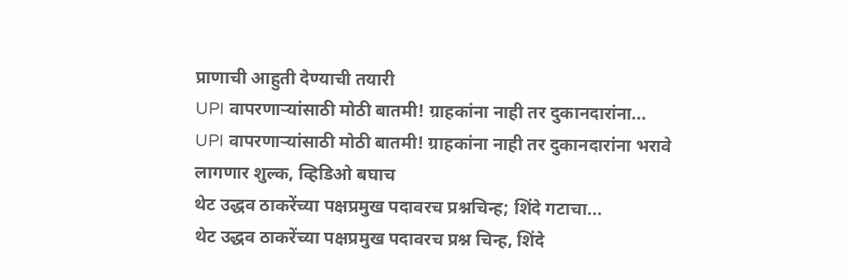प्राणाची आहुती देण्याची तयारी
UPI वापरणाऱ्यांसाठी मोठी बातमी! ग्राहकांना नाही तर दुकानदारांना...
UPI वापरणाऱ्यांसाठी मोठी बातमी! ग्राहकांना नाही तर दुकानदारांना भरावे लागणार शुल्क, व्हिडिओ बघाच
थेट उद्धव ठाकरेंच्या पक्षप्रमुख पदावरच प्रश्नचिन्ह; शिंदे गटाचा...
थेट उद्धव ठाकरेंच्या पक्षप्रमुख पदावरच प्रश्न चिन्ह, शिंदे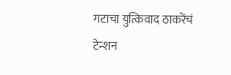गटाचा युत्किवाद ठाकरेंचं टेन्शन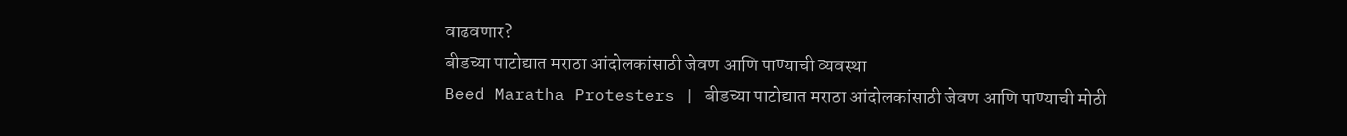वाढवणार?
बीडच्या पाटोद्यात मराठा आंदोलकांसाठी जेवण आणि पाण्याची व्यवस्था
Beed Maratha Protesters | बीडच्या पाटोद्यात मराठा आंदोलकांसाठी जेवण आणि पाण्याची मोठी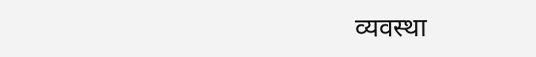व्यवस्था